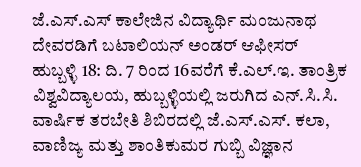ಜೆ.ಎಸ್.ಎಸ್ ಕಾಲೇಜಿನ ವಿದ್ಯಾರ್ಥಿ ಮಂಜುನಾಥ ದೇವರಡಿಗೆ ಬಟಾಲಿಯನ್ ಅಂಡರ್ ಆಫೀಸರ್
ಹುಬ್ಬಳ್ಳಿ 18: ದಿ. 7 ರಿಂದ 16ವರೆಗೆ ಕೆ.ಎಲ್.ಇ. ತಾಂತ್ರಿಕ ವಿಶ್ವವಿದ್ಯಾಲಯ, ಹುಬ್ಬಳ್ಳಿಯಲ್ಲಿ ಜರುಗಿದ ಎನ್.ಸಿ.ಸಿ. ವಾರ್ಷಿಕ ತರಬೇತಿ ಶಿಬಿರದಲ್ಲಿ ಜೆ.ಎಸ್.ಎಸ್. ಕಲಾ, ವಾಣಿಜ್ಯ ಮತ್ತು ಶಾಂತಿಕುಮರ ಗುಬ್ಬಿ ವಿಜ್ಞಾನ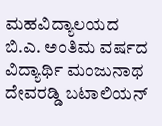ಮಹವಿದ್ಯಾಲಯದ ಬಿ.ಎ. ಅಂತಿಮ ವರ್ಷದ ವಿದ್ಯಾರ್ಥಿ ಮಂಜುನಾಥ ದೇವರಡ್ಡಿ ಬಟಾಲಿಯನ್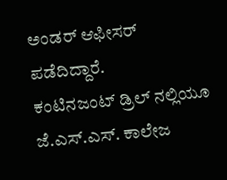ಅಂಡರ್ ಆಫೀಸರ್ ಪಡೆದಿದ್ದಾರೆ.
ಕಂಟಿನಜಂಟ್ ಡ್ರಿಲ್ ನಲ್ಲಿಯೂ ಜೆ.ಎಸ್.ಎಸ್. ಕಾಲೇಜ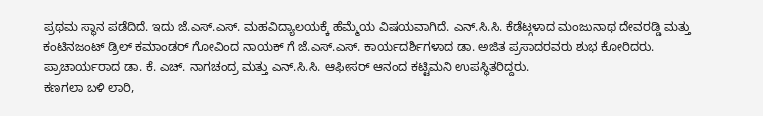ಪ್ರಥಮ ಸ್ಥಾನ ಪಡೆದಿದೆ. ಇದು ಜೆ.ಎಸ್.ಎಸ್. ಮಹವಿದ್ಯಾಲಯಕ್ಕೆ ಹೆಮ್ಮೆಯ ವಿಷಯವಾಗಿದೆ. ಎನ್.ಸಿ.ಸಿ. ಕೆಡೆಟ್ಗಳಾದ ಮಂಜುನಾಥ ದೇವರಡ್ಡಿ ಮತ್ತು ಕಂಟಿನಜಂಟ್ ಡ್ರಿಲ್ ಕಮಾಂಡರ್ ಗೋವಿಂದ ನಾಯಕ್ ಗೆ ಜೆ.ಎಸ್.ಎಸ್. ಕಾರ್ಯದರ್ಶಿಗಳಾದ ಡಾ. ಅಜಿತ ಪ್ರಸಾದರವರು ಶುಭ ಕೋರಿದರು.
ಪ್ರಾಚಾರ್ಯರಾದ ಡಾ. ಕೆ. ಎಚ್. ನಾಗಚಂದ್ರ ಮತ್ತು ಎನ್.ಸಿ.ಸಿ. ಆಫೀಸರ್ ಆನಂದ ಕಟ್ಟಿಮನಿ ಉಪಸ್ಥಿತರಿದ್ದರು.
ಕಣಗಲಾ ಬಳಿ ಲಾರಿ,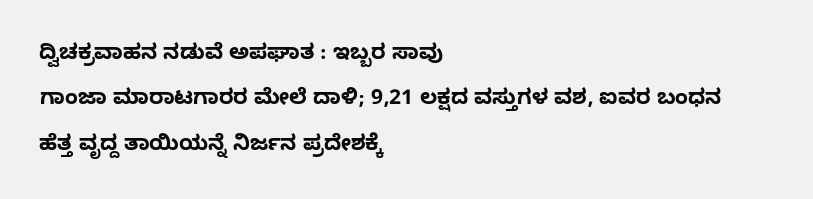ದ್ವಿಚಕ್ರವಾಹನ ನಡುವೆ ಅಪಘಾತ : ಇಬ್ಬರ ಸಾವು
ಗಾಂಜಾ ಮಾರಾಟಗಾರರ ಮೇಲೆ ದಾಳಿ; 9,21 ಲಕ್ಷದ ವಸ್ತುಗಳ ವಶ, ಐವರ ಬಂಧನ
ಹೆತ್ತ ವೃದ್ದ ತಾಯಿಯನ್ನೆ ನಿರ್ಜನ ಪ್ರದೇಶಕ್ಕೆ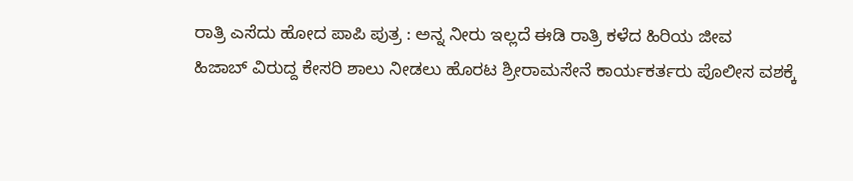ರಾತ್ರಿ ಎಸೆದು ಹೋದ ಪಾಪಿ ಪುತ್ರ : ಅನ್ನ ನೀರು ಇಲ್ಲದೆ ಈಡಿ ರಾತ್ರಿ ಕಳೆದ ಹಿರಿಯ ಜೀವ
ಹಿಜಾಬ್ ವಿರುದ್ದ ಕೇಸರಿ ಶಾಲು ನೀಡಲು ಹೊರಟ ಶ್ರೀರಾಮಸೇನೆ ಕಾರ್ಯಕರ್ತರು ಪೊಲೀಸ ವಶಕ್ಕೆ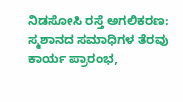ನಿಡಸೋಸಿ ರಸ್ತೆ ಅಗಲಿಕರಣ: ಸ್ಮಶಾನದ ಸಮಾಧಿಗಳ ತೆರವು ಕಾರ್ಯ ಪ್ರಾರಂಭ,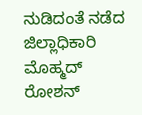ನುಡಿದಂತೆ ನಡೆದ ಜಿಲ್ಲಾಧಿಕಾರಿ ಮೊಹ್ಮದ್ ರೋಶನ್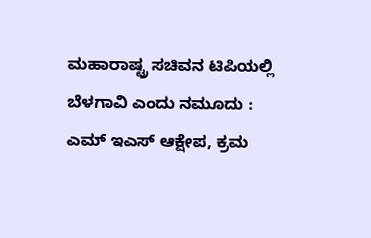ಮಹಾರಾಷ್ಟ್ರ ಸಚಿವನ ಟಿಪಿಯಲ್ಲಿ ಬೆಳಗಾವಿ ಎಂದು ನಮೂದು : ಎಮ್ ಇಎಸ್ ಆಕ್ಷೇಪ, ಕ್ರಮ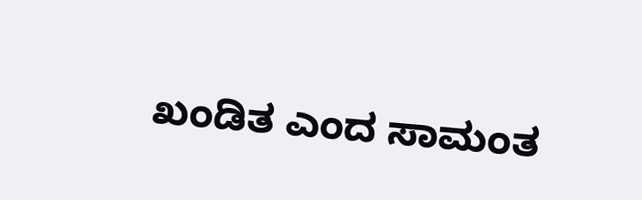ಖಂಡಿತ ಎಂದ ಸಾಮಂತ